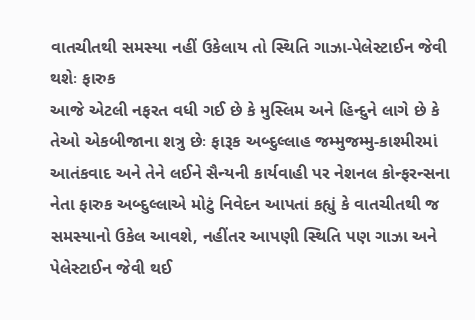વાતચીતથી સમસ્યા નહીં ઉકેલાય તો સ્થિતિ ગાઝા-પેલેસ્ટાઈન જેવી થશેઃ ફારુક
આજે એટલી નફરત વધી ગઈ છે કે મુસ્લિમ અને હિન્દુને લાગે છે કે તેઓ એકબીજાના શત્રુ છેઃ ફારૂક અબ્દુલ્લાહ જમ્મુજમ્મુ-કાશ્મીરમાં આતંકવાદ અને તેને લઈને સૈન્યની કાર્યવાહી પર નેશનલ કોન્ફરન્સના નેતા ફારુક અબ્દુલ્લાએ મોટું નિવેદન આપતાં કહ્યું કે વાતચીતથી જ સમસ્યાનો ઉકેલ આવશે, નહીંતર આપણી સ્થિતિ પણ ગાઝા અને પેલેસ્ટાઈન જેવી થઈ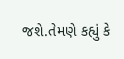જશે.તેમણે કહ્યું કે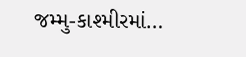જમ્મુ-કાશ્મીરમાં…